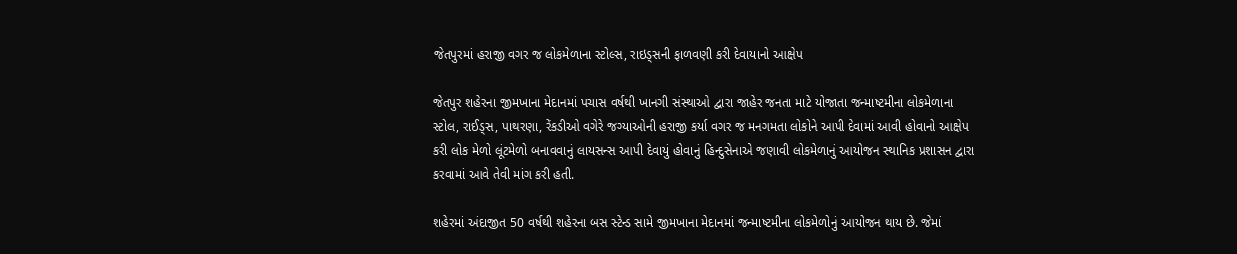જેતપુરમાં હરાજી વગર જ લોકમેળાના સ્ટોલ્સ, રાઇડ્સની ફાળવણી કરી દેવાયાનો આક્ષેપ

જેતપુર શહેરના જીમખાના મેદાનમાં પચાસ વર્ષથી ખાનગી સંસ્થાઓ દ્વારા જાહેર જનતા માટે યોજાતા જન્માષ્ટમીના લોકમેળાના સ્ટોલ, રાઈડ્સ, પાથરણા, રેંકડીઓ વગેરે જગ્યાઓની હરાજી કર્યા વગર જ મનગમતા લોકોને આપી દેવામાં આવી હોવાનો આક્ષેપ કરી લોક મેળો લૂંટમેળો બનાવવાનું લાયસન્સ આપી દેવાયું હોવાનું હિન્દુસેનાએ જણાવી લોકમેળાનું આયોજન સ્થાનિક પ્રશાસન દ્વારા કરવામાં આવે તેવી માંગ કરી હતી.

શહેરમાં અંદાજીત 50 વર્ષથી શહેરના બસ સ્ટેન્ડ સામે જીમખાના મેદાનમાં જન્માષ્ટમીના લોકમેળોનું આયોજન થાય છે. જેમાં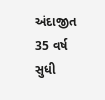અંદાજીત 35 વર્ષ સુધી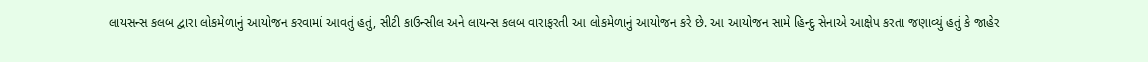લાયસન્સ કલબ દ્વારા લોકમેળાનું આયોજન કરવામાં આવતું હતું, સીટી કાઉન્સીલ અને લાયન્સ કલબ વારાફરતી આ લોકમેળાનું આયોજન કરે છે. આ આયોજન સામે હિન્દુ સેનાએ આક્ષેપ કરતા જણાવ્યું હતું કે જાહેર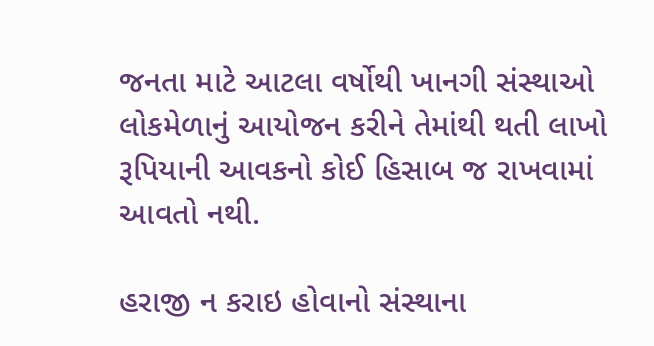જનતા માટે આટલા વર્ષોથી ખાનગી સંસ્થાઓ લોકમેળાનું આયોજન કરીને તેમાંથી થતી લાખો રૂપિયાની આવકનો કોઈ હિસાબ જ રાખવામાં આવતો નથી.

હરાજી ન કરાઇ હોવાનો સંસ્થાના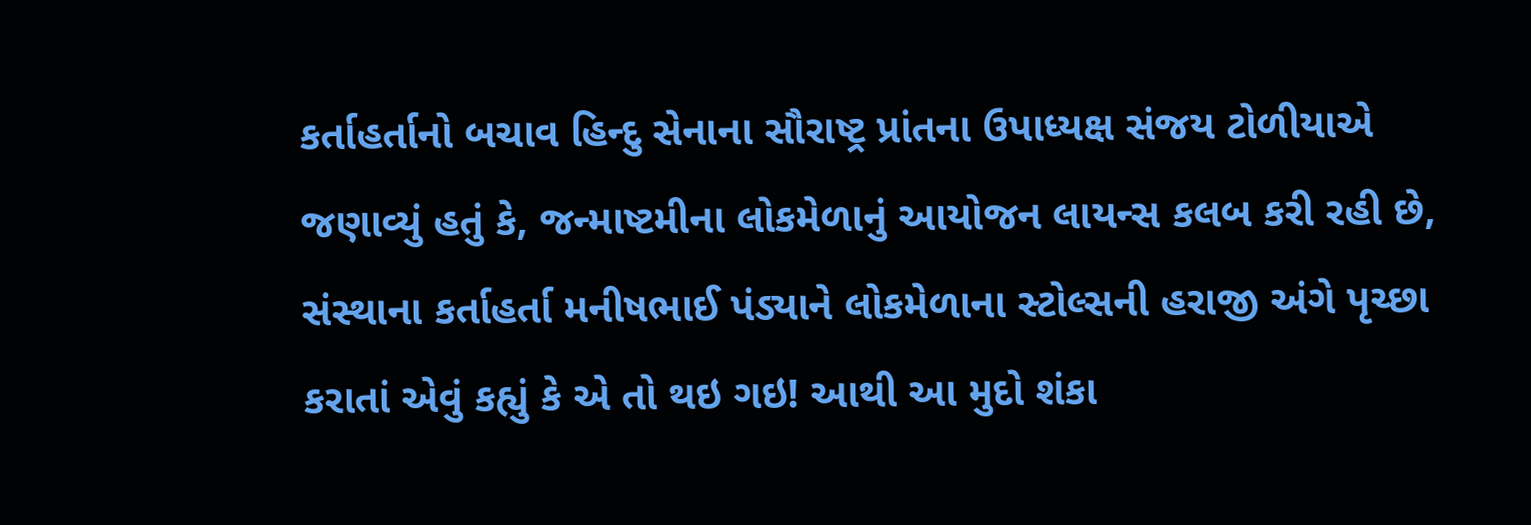કર્તાહર્તાનો બચાવ હિન્દુ સેનાના સૌરાષ્ટ્ર પ્રાંતના ઉપાધ્યક્ષ સંજય ટોળીયાએ જણાવ્યું હતું કે, જન્માષ્ટમીના લોકમેળાનું આયોજન લાયન્સ કલબ કરી રહી છે, સંસ્થાના કર્તાહર્તા મનીષભાઈ પંડ્યાને લોકમેળાના સ્ટોલ્સની હરાજી અંગે પૃચ્છા કરાતાં એવું કહ્યું કે એ તો થઇ ગઇ! આથી આ મુદો શંકા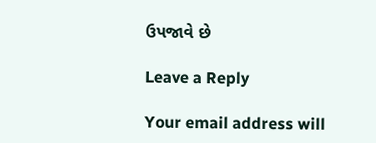ઉપજાવે છે

Leave a Reply

Your email address will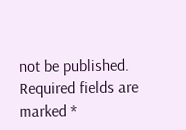not be published. Required fields are marked *